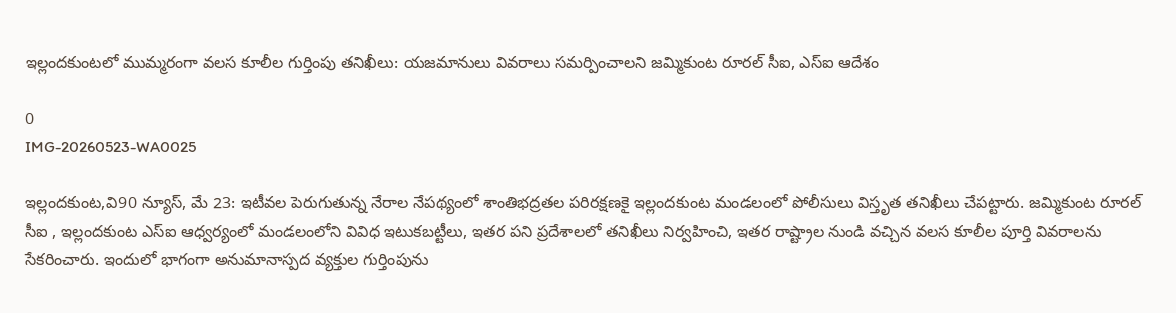ఇల్లందకుంటలో ముమ్మరంగా వలస కూలీల గుర్తింపు తనిఖీలు: యజమానులు వివరాలు సమర్పించాలని జమ్మికుంట రూరల్ సీఐ, ఎస్ఐ ఆదేశం

0
IMG-20260523-WA0025

ఇల్లందకుంట,వి90 న్యూస్, మే 23: ఇటీవల పెరుగుతున్న నేరాల నేపథ్యంలో శాంతిభద్రతల పరిరక్షణకై ఇల్లందకుంట మండలంలో పోలీసులు విస్తృత తనిఖీలు చేపట్టారు. జమ్మికుంట రూరల్ సీఐ , ఇల్లందకుంట ఎస్ఐ ఆధ్వర్యంలో మండలంలోని వివిధ ఇటుకబట్టీలు, ఇతర పని ప్రదేశాలలో తనిఖీలు నిర్వహించి, ఇతర రాష్ట్రాల నుండి వచ్చిన వలస కూలీల పూర్తి వివరాలను సేకరించారు. ఇందులో భాగంగా అనుమానాస్పద వ్యక్తుల గుర్తింపును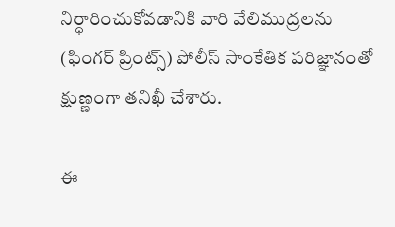నిర్ధారించుకోవడానికి వారి వేలిముద్రలను (ఫింగర్ ప్రింట్స్) పోలీస్ సాంకేతిక పరిజ్ఞానంతో క్షుణ్ణంగా తనిఖీ చేశారు.

ఈ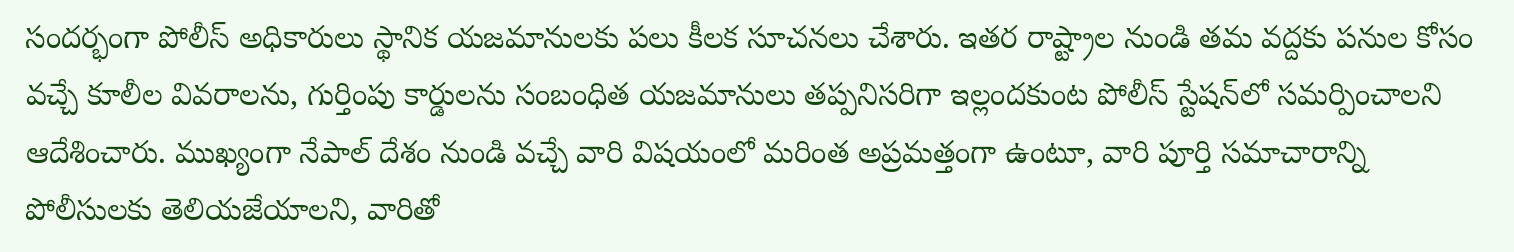సందర్భంగా పోలీస్ అధికారులు స్థానిక యజమానులకు పలు కీలక సూచనలు చేశారు. ఇతర రాష్ట్రాల నుండి తమ వద్దకు పనుల కోసం వచ్చే కూలీల వివరాలను, గుర్తింపు కార్డులను సంబంధిత యజమానులు తప్పనిసరిగా ఇల్లందకుంట పోలీస్ స్టేషన్‌లో సమర్పించాలని ఆదేశించారు. ముఖ్యంగా నేపాల్ దేశం నుండి వచ్చే వారి విషయంలో మరింత అప్రమత్తంగా ఉంటూ, వారి పూర్తి సమాచారాన్ని పోలీసులకు తెలియజేయాలని, వారితో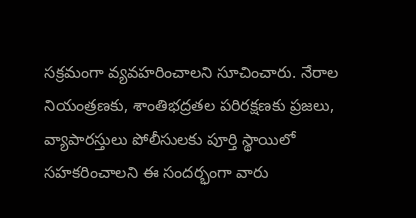సక్రమంగా వ్యవహరించాలని సూచించారు. నేరాల నియంత్రణకు, శాంతిభద్రతల పరిరక్షణకు ప్రజలు, వ్యాపారస్తులు పోలీసులకు పూర్తి స్థాయిలో సహకరించాలని ఈ సందర్భంగా వారు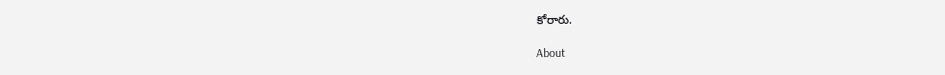కోరారు.

About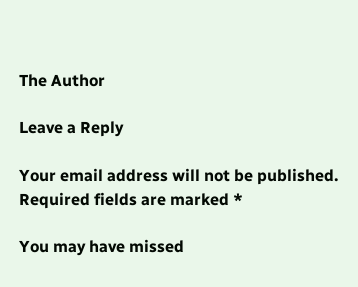The Author

Leave a Reply

Your email address will not be published. Required fields are marked *

You may have missed